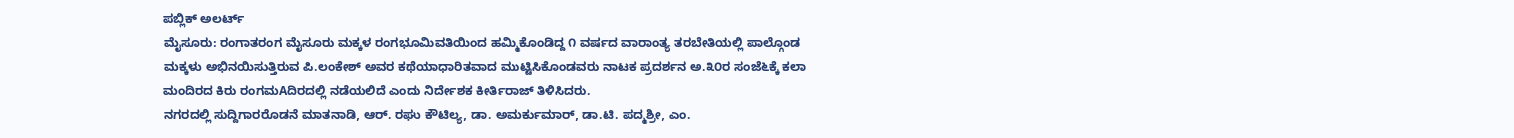ಪಬ್ಲಿಕ್ ಅಲರ್ಟ್
ಮೈಸೂರು: ರಂಗಾತರಂಗ ಮೈಸೂರು ಮಕ್ಕಳ ರಂಗಭೂಮಿವತಿಯಿಂದ ಹಮ್ಮಿಕೊಂಡಿದ್ದ ೧ ವರ್ಷದ ವಾರಾಂತ್ಯ ತರಬೇತಿಯಲ್ಲಿ ಪಾಲ್ಗೊಂಡ ಮಕ್ಕಳು ಅಭಿನಯಿಸುತ್ತಿರುವ ಪಿ.ಲಂಕೇಶ್ ಅವರ ಕಥೆಯಾಧಾರಿತವಾದ ಮುಟ್ಟಿಸಿಕೊಂಡವರು ನಾಟಕ ಪ್ರದರ್ಶನ ಅ.೩೦ರ ಸಂಜೆ೬ಕ್ಕೆ ಕಲಾ ಮಂದಿರದ ಕಿರು ರಂಗಮAದಿರದಲ್ಲಿ ನಡೆಯಲಿದೆ ಎಂದು ನಿರ್ದೇಶಕ ಕೀರ್ತಿರಾಜ್ ತಿಳಿಸಿದರು.
ನಗರದಲ್ಲಿ ಸುದ್ದಿಗಾರರೊಡನೆ ಮಾತನಾಡಿ, ಆರ್. ರಘು ಕೌಟಿಲ್ಯ, ಡಾ. ಅಮರ್ಕುಮಾರ್, ಡಾ.ಟಿ. ಪದ್ಮಶ್ರೀ, ಎಂ.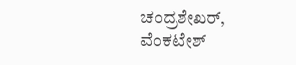ಚಂದ್ರಶೇಖರ್, ವೆಂಕಟೇಶ್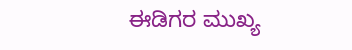ಈಡಿಗರ ಮುಖ್ಯ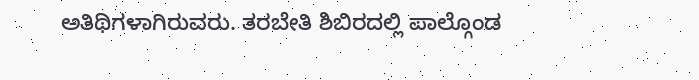ಅತಿಥಿಗಳಾಗಿರುವರು. ತರಬೇತಿ ಶಿಬಿರದಲ್ಲಿ ಪಾಲ್ಗೊಂಡ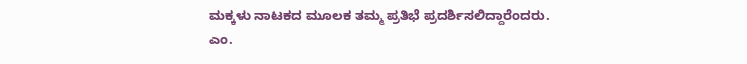ಮಕ್ಕಳು ನಾಟಕದ ಮೂಲಕ ತಮ್ಮ ಪ್ರತಿಭೆ ಪ್ರದರ್ಶಿಸಲಿದ್ದಾರೆಂದರು.
ಎಂ.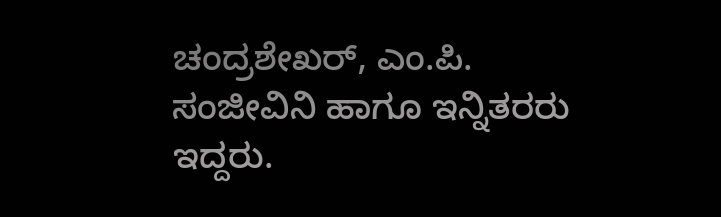ಚಂದ್ರಶೇಖರ್, ಎಂ.ಪಿ. ಸಂಜೀವಿನಿ ಹಾಗೂ ಇನ್ನಿತರರು ಇದ್ದರು.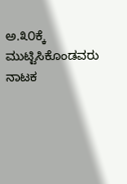ಅ.೩೦ಕ್ಕೆ ಮುಟ್ಟಿಸಿಕೊಂಡವರು ನಾಟಕ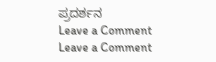ಪ್ರದರ್ಶನ
Leave a Comment
Leave a Comment